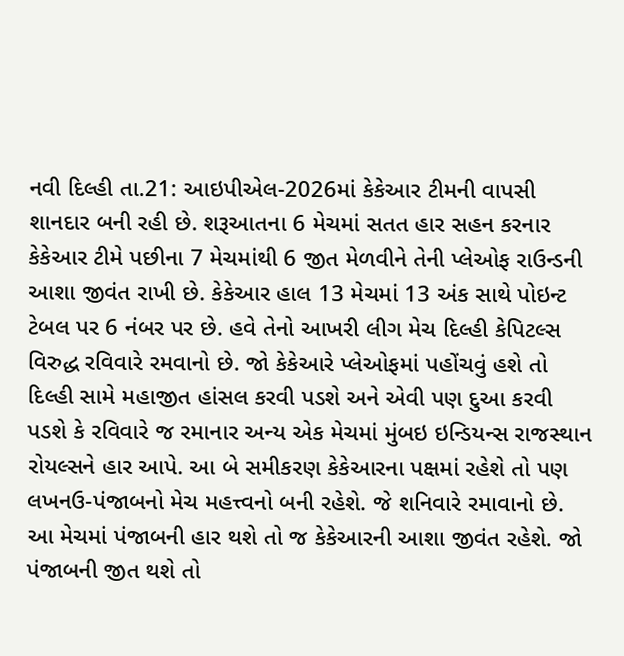નવી દિલ્હી તા.21: આઇપીએલ-2026માં કેકેઆર ટીમની વાપસી શાનદાર બની રહી છે. શરૂઆતના 6 મેચમાં સતત હાર સહન કરનાર કેકેઆર ટીમે પછીના 7 મેચમાંથી 6 જીત મેળવીને તેની પ્લેઓફ રાઉન્ડની આશા જીવંત રાખી છે. કેકેઆર હાલ 13 મેચમાં 13 અંક સાથે પોઇન્ટ ટેબલ પર 6 નંબર પર છે. હવે તેનો આખરી લીગ મેચ દિલ્હી કેપિટલ્સ વિરુદ્ધ રવિવારે રમવાનો છે. જો કેકેઆરે પ્લેઓફમાં પહોંચવું હશે તો દિલ્હી સામે મહાજીત હાંસલ કરવી પડશે અને એવી પણ દુઆ કરવી પડશે કે રવિવારે જ રમાનાર અન્ય એક મેચમાં મુંબઇ ઇન્ડિયન્સ રાજસ્થાન રોયલ્સને હાર આપે. આ બે સમીકરણ કેકેઆરના પક્ષમાં રહેશે તો પણ લખનઉ-પંજાબનો મેચ મહત્ત્વનો બની રહેશે. જે શનિવારે રમાવાનો છે. આ મેચમાં પંજાબની હાર થશે તો જ કેકેઆરની આશા જીવંત રહેશે. જો પંજાબની જીત થશે તો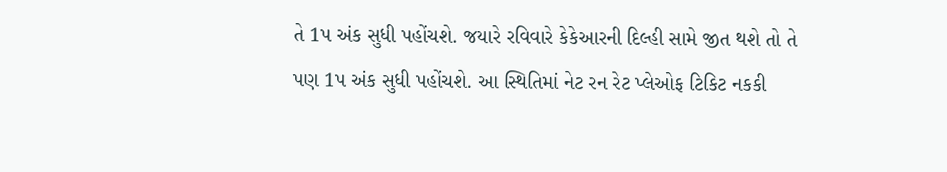તે 1પ અંક સુધી પહોંચશે. જયારે રવિવારે કેકેઆરની દિલ્હી સામે જીત થશે તો તે પણ 1પ અંક સુધી પહોંચશે. આ સ્થિતિમાં નેટ રન રેટ પ્લેઓફ ટિકિટ નકકી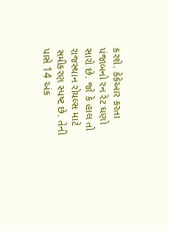કરશે. કેકેઆર કરતા પંજાબનો રન રેટ ઘણો સારો છે. જો કે હાલ તો રાજસ્થાન રોયલ્સ માટે સમીકરણ સ્પષ્ટ છે. તેની પાસે 14 અંક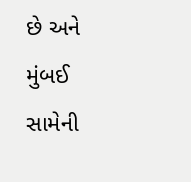છે અને મુંબઈ સામેની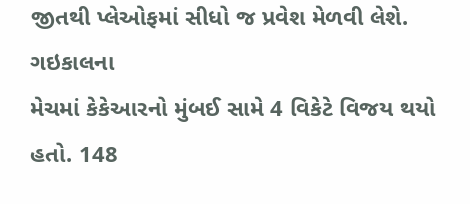જીતથી પ્લેઓફમાં સીધો જ પ્રવેશ મેળવી લેશે.
ગઇકાલના
મેચમાં કેકેઆરનો મુંબઈ સામે 4 વિકેટે વિજય થયો હતો. 148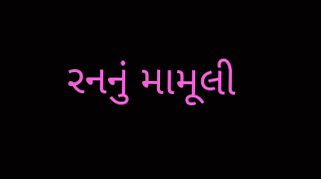રનનું મામૂલી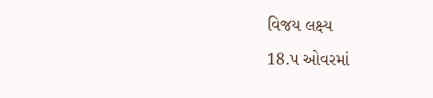વિજય લક્ષ્ય
18.પ ઓવરમાં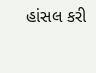હાંસલ કરી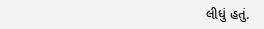લીધું હતું.